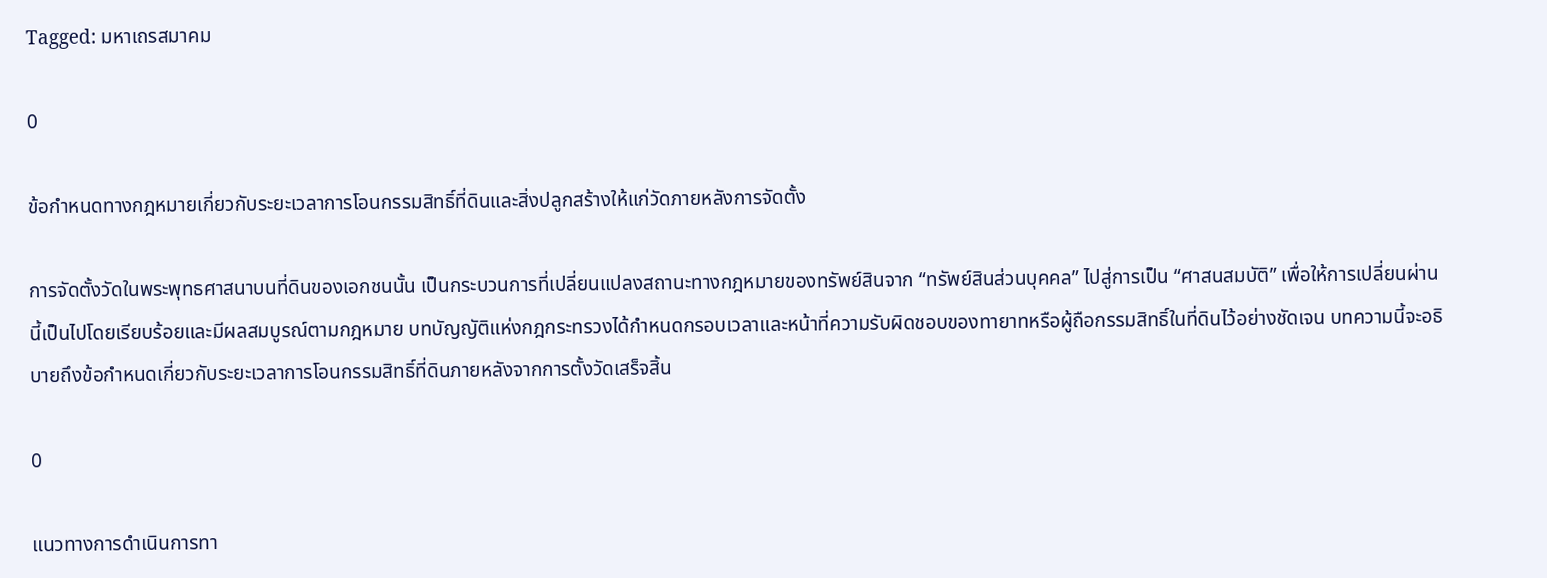Tagged: มหาเถรสมาคม

0

ข้อกำหนดทางกฎหมายเกี่ยวกับระยะเวลาการโอนกรรมสิทธิ์ที่ดินและสิ่งปลูกสร้างให้แก่วัดภายหลังการจัดตั้ง

การจัดตั้งวัดในพระพุทธศาสนาบนที่ดินของเอกชนนั้น เป็นกระบวนการที่เปลี่ยนแปลงสถานะทางกฎหมายของทรัพย์สินจาก “ทรัพย์สินส่วนบุคคล” ไปสู่การเป็น “ศาสนสมบัติ” เพื่อให้การเปลี่ยนผ่านนี้เป็นไปโดยเรียบร้อยและมีผลสมบูรณ์ตามกฎหมาย บทบัญญัติแห่งกฎกระทรวงได้กำหนดกรอบเวลาและหน้าที่ความรับผิดชอบของทายาทหรือผู้ถือกรรมสิทธิ์ในที่ดินไว้อย่างชัดเจน บทความนี้จะอธิบายถึงข้อกำหนดเกี่ยวกับระยะเวลาการโอนกรรมสิทธิ์ที่ดินภายหลังจากการตั้งวัดเสร็จสิ้น

0

แนวทางการดำเนินการทา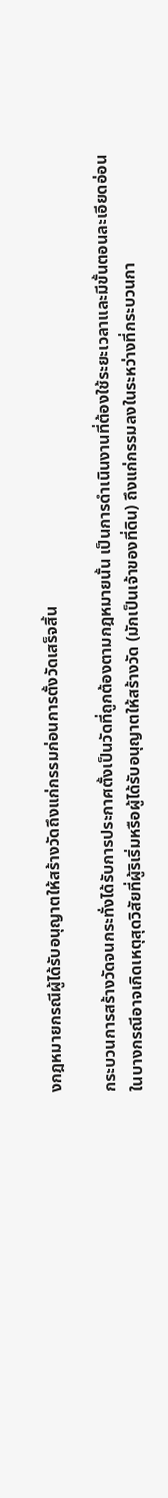งกฎหมายกรณีผู้ได้รับอนุญาตให้สร้างวัดถึงแก่กรรมก่อนการตั้งวัดเสร็จสิ้น

กระบวนการสร้างวัดจนกระทั่งได้รับการประกาศตั้งเป็นวัดที่ถูกต้องตามกฎหมายนั้น เป็นการดำเนินงานที่ต้องใช้ระยะเวลาและมีขั้นตอนละเอียดอ่อน ในบางกรณีอาจเกิดเหตุสุดวิสัยที่ผู้ริเริ่มหรือผู้ได้รับอนุญาตให้สร้างวัด (มักเป็นเจ้าของที่ดิน) ถึงแก่กรรมลงในระหว่างที่กระบวนกา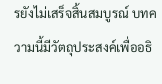รยังไม่เสร็จสิ้นสมบูรณ์ บทความนี้มีวัตถุประสงค์เพื่ออธิ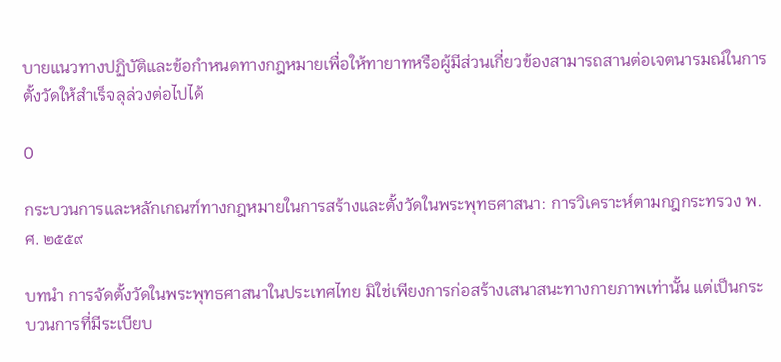บายแนวทางปฏิบัติและข้อกำหนดทางกฎหมายเพื่อให้ทายาทหรือผู้มีส่วนเกี่ยวข้องสามารถสานต่อเจตนารมณ์ในการตั้งวัดให้สำเร็จลุล่วงต่อไปได้

0

กระบวนการและหลักเกณฑ์ทางกฎหมายในการสร้างและตั้งวัดในพระพุทธศาสนา: การวิเคราะห์ตามกฎกระทรวง พ.ศ. ๒๕๕๙

บทนำ การจัดตั้งวัดในพระพุทธศาสนาในประเทศไทย มิใช่เพียงการก่อสร้างเสนาสนะทางกายภาพเท่านั้น แต่เป็นกระบวนการที่มีระเบียบ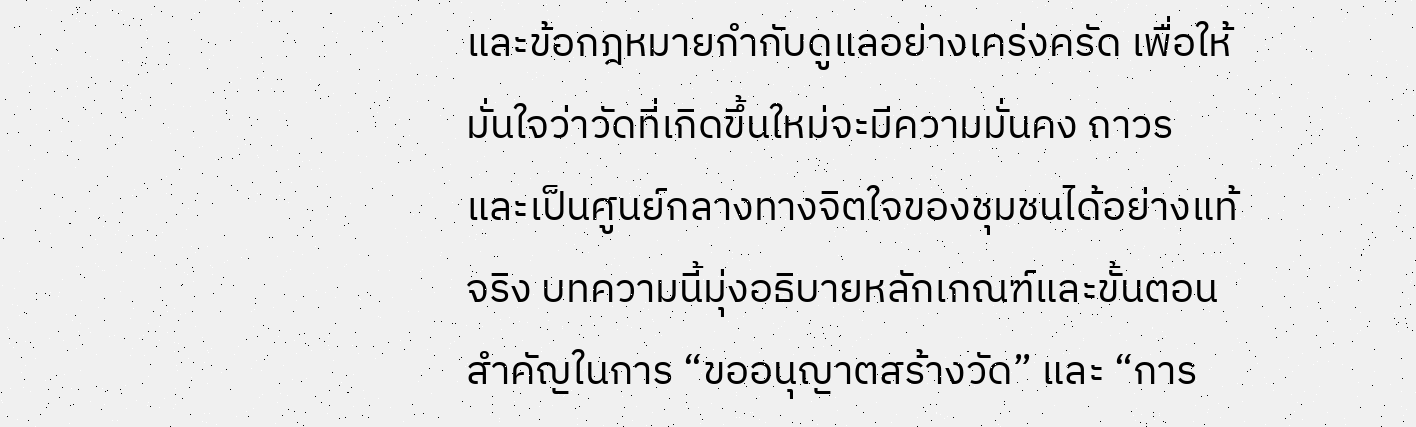และข้อกฎหมายกำกับดูแลอย่างเคร่งครัด เพื่อให้มั่นใจว่าวัดที่เกิดขึ้นใหม่จะมีความมั่นคง ถาวร และเป็นศูนย์กลางทางจิตใจของชุมชนได้อย่างแท้จริง บทความนี้มุ่งอธิบายหลักเกณฑ์และขั้นตอนสำคัญในการ “ขออนุญาตสร้างวัด” และ “การ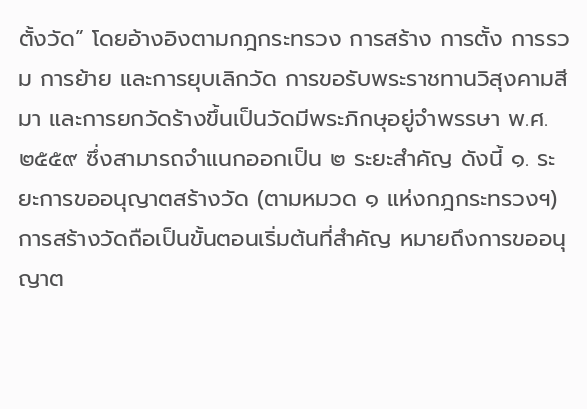ตั้งวัด” โดยอ้างอิงตามกฎกระทรวง การสร้าง การตั้ง การรวม การย้าย และการยุบเลิกวัด การขอรับพระราชทานวิสุงคามสีมา และการยกวัดร้างขึ้นเป็นวัดมีพระภิกษุอยู่จำพรรษา พ.ศ. ๒๕๕๙ ซึ่งสามารถจำแนกออกเป็น ๒ ระยะสำคัญ ดังนี้ ๑. ระยะการขออนุญาตสร้างวัด (ตามหมวด ๑ แห่งกฎกระทรวงฯ) การสร้างวัดถือเป็นขั้นตอนเริ่มต้นที่สำคัญ หมายถึงการขออนุญาต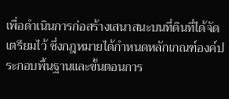เพื่อดำเนินการก่อสร้างเสนาสนะบนที่ดินที่ได้จัดเตรียมไว้ ซึ่งกฎหมายได้กำหนดหลักเกณฑ์องค์ประกอบพื้นฐานและขั้นตอนการ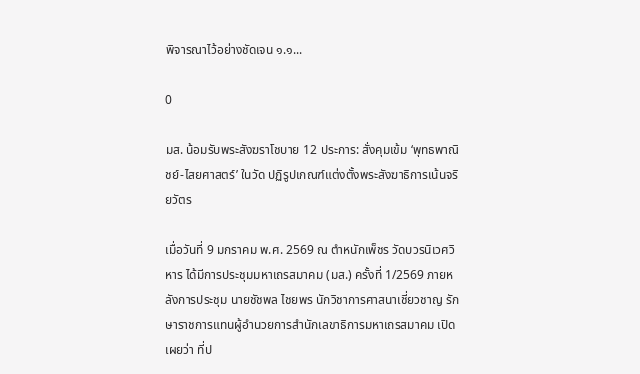พิจารณาไว้อย่างชัดเจน ๑.๑...

0

มส. น้อมรับพระสังฆราโชบาย 12 ประการ: สั่งคุมเข้ม ‘พุทธพาณิชย์-ไสยศาสตร์’ ในวัด ปฏิรูปเกณฑ์แต่งตั้งพระสังฆาธิการเน้นจริยวัตร

เมื่อวันที่ 9 มกราคม พ.ศ. 2569 ณ ตำหนักเพ็ชร วัดบวรนิเวศวิหาร ได้มีการประชุมมหาเถรสมาคม (มส.) ครั้งที่ 1/2569 ภายหลังการประชุม นายชัชพล ไชยพร นักวิชาการศาสนาเชี่ยวชาญ รักษาราชการแทนผู้อำนวยการสำนักเลขาธิการมหาเถรสมาคม เปิดเผยว่า ที่ป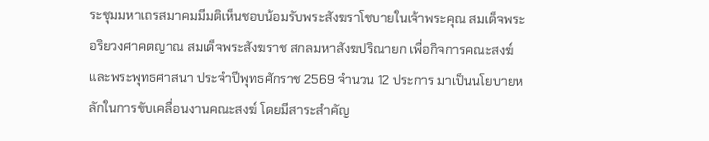ระชุมมหาเถรสมาคมมีมติเห็นชอบน้อมรับพระสังฆราโชบายในเจ้าพระคุณ สมเด็จพระอริยวงศาคตญาณ สมเด็จพระสังฆราช สกลมหาสังฆปริณายก เพื่อกิจการคณะสงฆ์และพระพุทธศาสนา ประจำปีพุทธศักราช 2569 จำนวน 12 ประการ มาเป็นนโยบายหลักในการขับเคลื่อนงานคณะสงฆ์ โดยมีสาระสำคัญ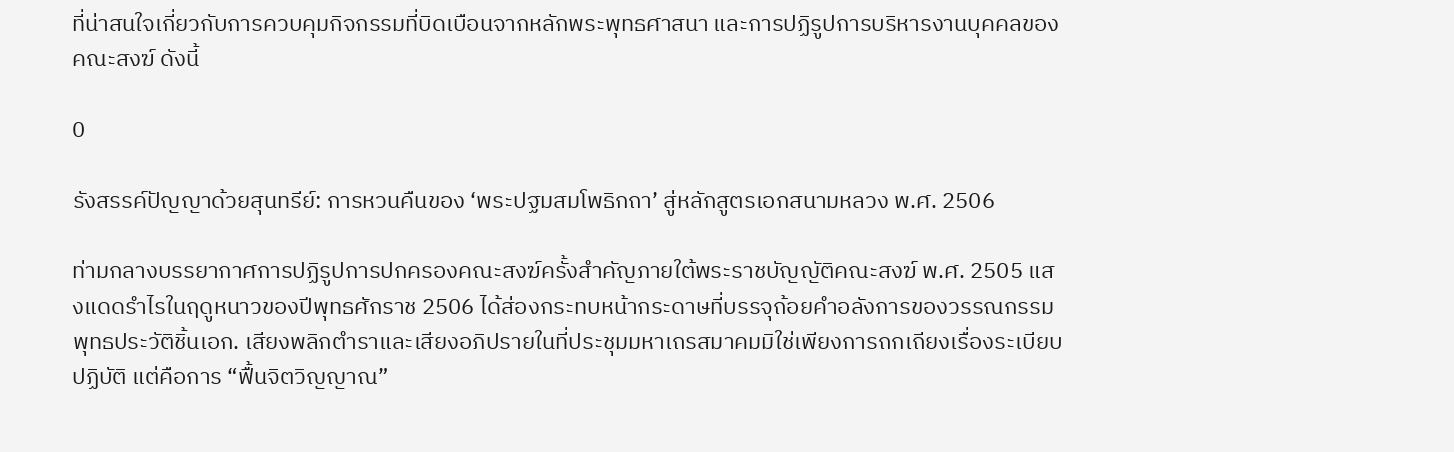ที่น่าสนใจเกี่ยวกับการควบคุมกิจกรรมที่บิดเบือนจากหลักพระพุทธศาสนา และการปฏิรูปการบริหารงานบุคคลของคณะสงฆ์ ดังนี้

0

รังสรรค์ปัญญาด้วยสุนทรีย์: การหวนคืนของ ‘พระปฐมสมโพธิกถา’ สู่หลักสูตรเอกสนามหลวง พ.ศ. 2506

ท่ามกลางบรรยากาศการปฏิรูปการปกครองคณะสงฆ์ครั้งสำคัญภายใต้พระราชบัญญัติคณะสงฆ์ พ.ศ. 2505 แสงแดดรำไรในฤดูหนาวของปีพุทธศักราช 2506 ได้ส่องกระทบหน้ากระดาษที่บรรจุถ้อยคำอลังการของวรรณกรรมพุทธประวัติชิ้นเอก. เสียงพลิกตำราและเสียงอภิปรายในที่ประชุมมหาเถรสมาคมมิใช่เพียงการถกเถียงเรื่องระเบียบปฏิบัติ แต่คือการ “ฟื้นจิตวิญญาณ”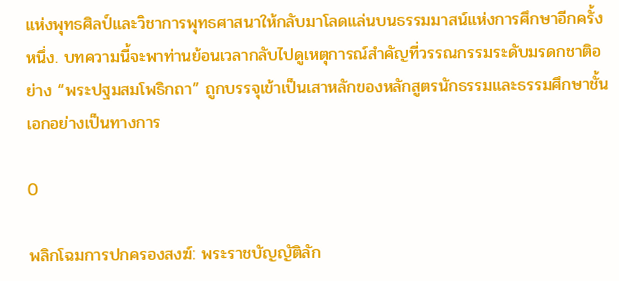แห่งพุทธศิลป์และวิชาการพุทธศาสนาให้กลับมาโลดแล่นบนธรรมมาสน์แห่งการศึกษาอีกครั้งหนึ่ง. บทความนี้จะพาท่านย้อนเวลากลับไปดูเหตุการณ์สำคัญที่วรรณกรรมระดับมรดกชาติอย่าง “พระปฐมสมโพธิกถา” ถูกบรรจุเข้าเป็นเสาหลักของหลักสูตรนักธรรมและธรรมศึกษาชั้นเอกอย่างเป็นทางการ

0

พลิกโฉมการปกครองสงฆ์: พระราชบัญญัติลัก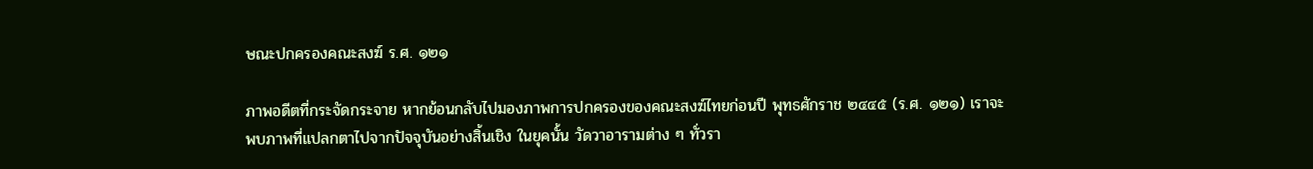ษณะปกครองคณะสงฆ์ ร.ศ. ๑๒๑

ภาพอดีตที่กระจัดกระจาย หากย้อนกลับไปมองภาพการปกครองของคณะสงฆ์ไทยก่อนปี พุทธศักราช ๒๔๔๕ (ร.ศ. ๑๒๑) เราจะพบภาพที่แปลกตาไปจากปัจจุบันอย่างสิ้นเชิง ในยุคนั้น วัดวาอารามต่าง ๆ ทั่วรา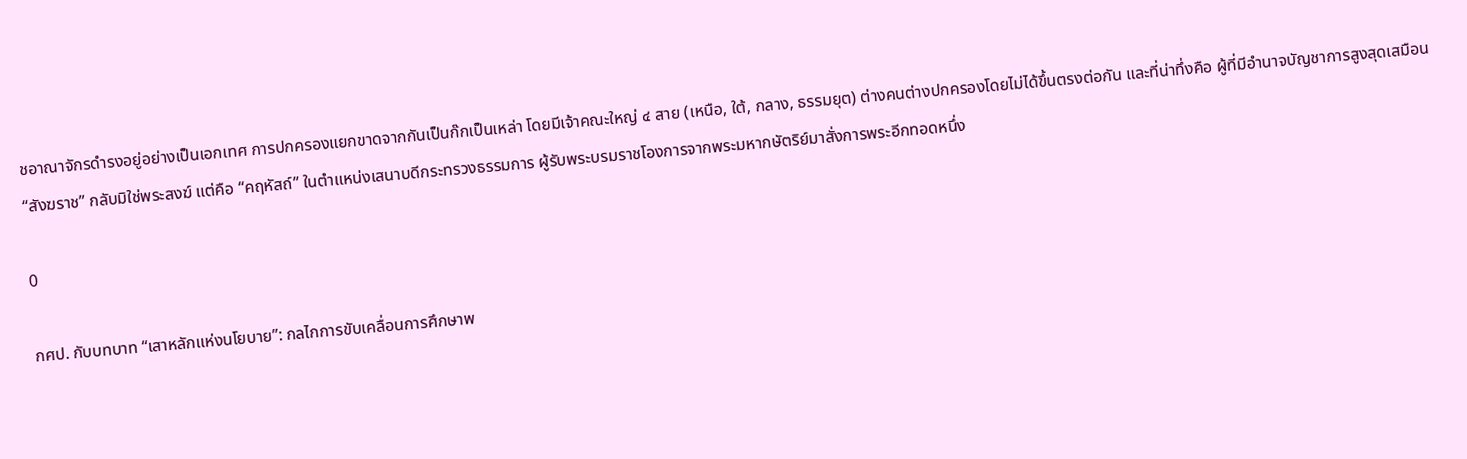ชอาณาจักรดำรงอยู่อย่างเป็นเอกเทศ การปกครองแยกขาดจากกันเป็นก๊กเป็นเหล่า โดยมีเจ้าคณะใหญ่ ๔ สาย (เหนือ, ใต้, กลาง, ธรรมยุต) ต่างคนต่างปกครองโดยไม่ได้ขึ้นตรงต่อกัน และที่น่าทึ่งคือ ผู้ที่มีอำนาจบัญชาการสูงสุดเสมือน “สังฆราช” กลับมิใช่พระสงฆ์ แต่คือ “คฤหัสถ์” ในตำแหน่งเสนาบดีกระทรวงธรรมการ ผู้รับพระบรมราชโองการจากพระมหากษัตริย์มาสั่งการพระอีกทอดหนึ่ง

0

กศป. กับบทบาท “เสาหลักแห่งนโยบาย”: กลไกการขับเคลื่อนการศึกษาพ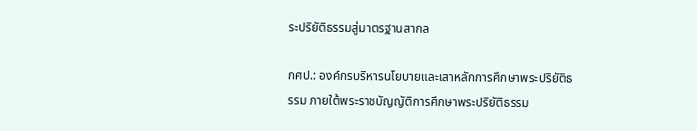ระปริยัติธรรมสู่มาตรฐานสากล

กศป.: องค์กรบริหารนโยบายและเสาหลักการศึกษาพระปริยัติธรรม ภายใต้พระราชบัญญัติการศึกษาพระปริยัติธรรม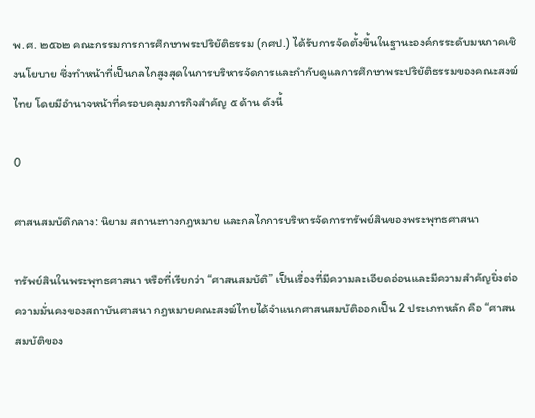พ.ศ. ๒๕๖๒ คณะกรรมการการศึกษาพระปริยัติธรรม (กศป.) ได้รับการจัดตั้งขึ้นในฐานะองค์กรระดับมหภาคเชิงนโยบาย ซึ่งทำหน้าที่เป็นกลไกสูงสุดในการบริหารจัดการและกำกับดูแลการศึกษาพระปริยัติธรรมของคณะสงฆ์ไทย โดยมีอำนาจหน้าที่ครอบคลุมภารกิจสำคัญ ๕ ด้าน ดังนี้

0

ศาสนสมบัติกลาง: นิยาม สถานะทางกฎหมาย และกลไกการบริหารจัดการทรัพย์สินของพระพุทธศาสนา

ทรัพย์สินในพระพุทธศาสนา หรือที่เรียกว่า “ศาสนสมบัติ” เป็นเรื่องที่มีความละเอียดอ่อนและมีความสำคัญยิ่งต่อความมั่นคงของสถาบันศาสนา กฎหมายคณะสงฆ์ไทยได้จำแนกศาสนสมบัติออกเป็น 2 ประเภทหลัก คือ “ศาสนสมบัติของ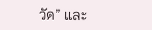วัด” และ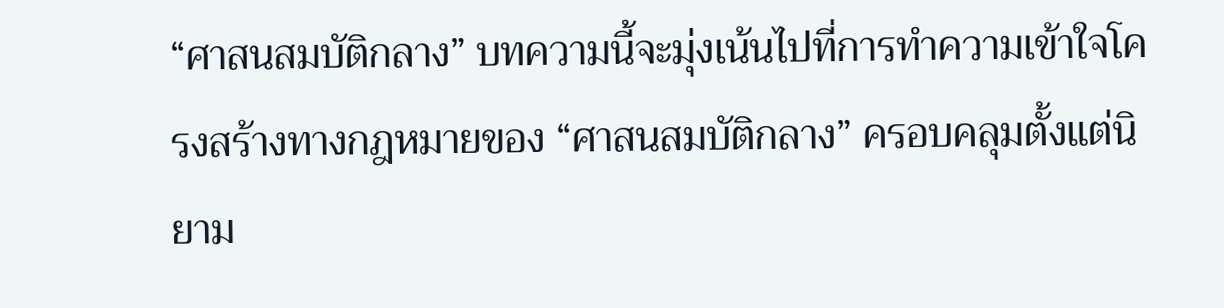“ศาสนสมบัติกลาง” บทความนี้จะมุ่งเน้นไปที่การทำความเข้าใจโครงสร้างทางกฎหมายของ “ศาสนสมบัติกลาง” ครอบคลุมตั้งแต่นิยาม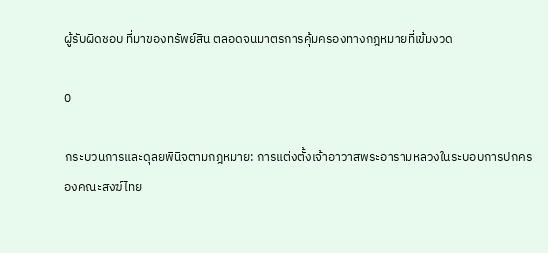ผู้รับผิดชอบ ที่มาของทรัพย์สิน ตลอดจนมาตรการคุ้มครองทางกฎหมายที่เข้มงวด

0

กระบวนการและดุลยพินิจตามกฎหมาย: การแต่งตั้งเจ้าอาวาสพระอารามหลวงในระบอบการปกครองคณะสงฆ์ไทย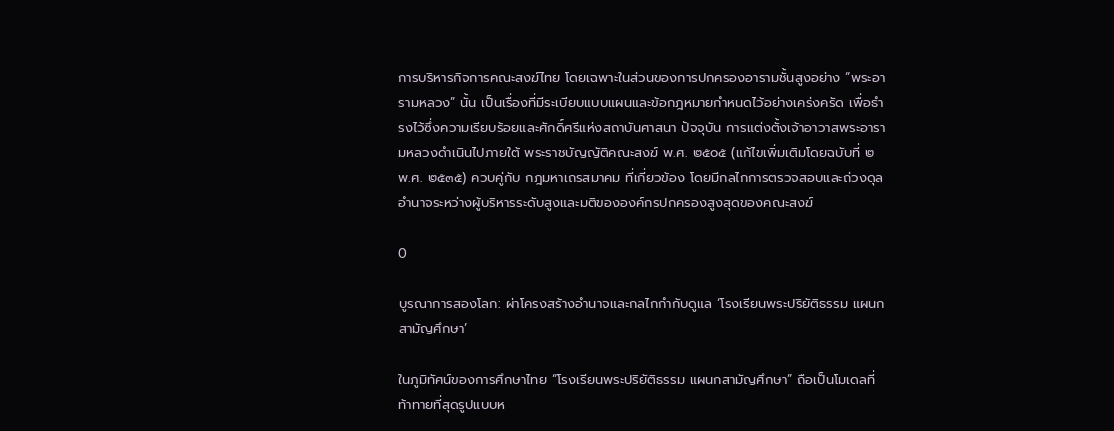การบริหารกิจการคณะสงฆ์ไทย โดยเฉพาะในส่วนของการปกครองอารามชั้นสูงอย่าง “พระอารามหลวง” นั้น เป็นเรื่องที่มีระเบียบแบบแผนและข้อกฎหมายกำหนดไว้อย่างเคร่งครัด เพื่อธำรงไว้ซึ่งความเรียบร้อยและศักดิ์ศรีแห่งสถาบันศาสนา ปัจจุบัน การแต่งตั้งเจ้าอาวาสพระอารามหลวงดำเนินไปภายใต้ พระราชบัญญัติคณะสงฆ์ พ.ศ. ๒๕๐๕ (แก้ไขเพิ่มเติมโดยฉบับที่ ๒ พ.ศ. ๒๕๓๕) ควบคู่กับ กฎมหาเถรสมาคม ที่เกี่ยวข้อง โดยมีกลไกการตรวจสอบและถ่วงดุลอำนาจระหว่างผู้บริหารระดับสูงและมติขององค์กรปกครองสูงสุดของคณะสงฆ์

0

บูรณาการสองโลก: ผ่าโครงสร้างอำนาจและกลไกกำกับดูแล ‘โรงเรียนพระปริยัติธรรม แผนกสามัญศึกษา’

ในภูมิทัศน์ของการศึกษาไทย “โรงเรียนพระปริยัติธรรม แผนกสามัญศึกษา” ถือเป็นโมเดลที่ท้าทายที่สุดรูปแบบห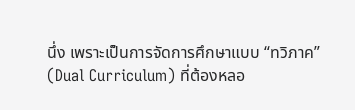นึ่ง เพราะเป็นการจัดการศึกษาแบบ “ทวิภาค” (Dual Curriculum) ที่ต้องหลอ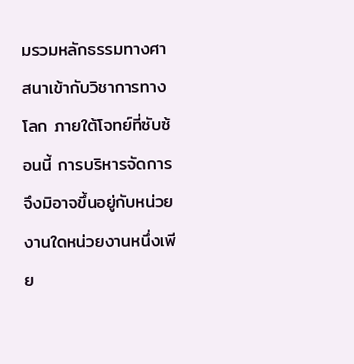มรวมหลักธรรมทางศาสนาเข้ากับวิชาการทางโลก ภายใต้โจทย์ที่ซับซ้อนนี้ การบริหารจัดการจึงมิอาจขึ้นอยู่กับหน่วยงานใดหน่วยงานหนึ่งเพีย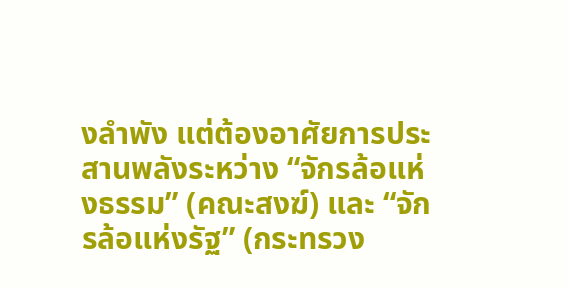งลำพัง แต่ต้องอาศัยการประสานพลังระหว่าง “จักรล้อแห่งธรรม” (คณะสงฆ์) และ “จักรล้อแห่งรัฐ” (กระทรวง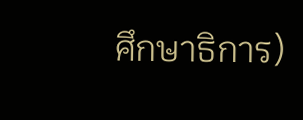ศึกษาธิการ)